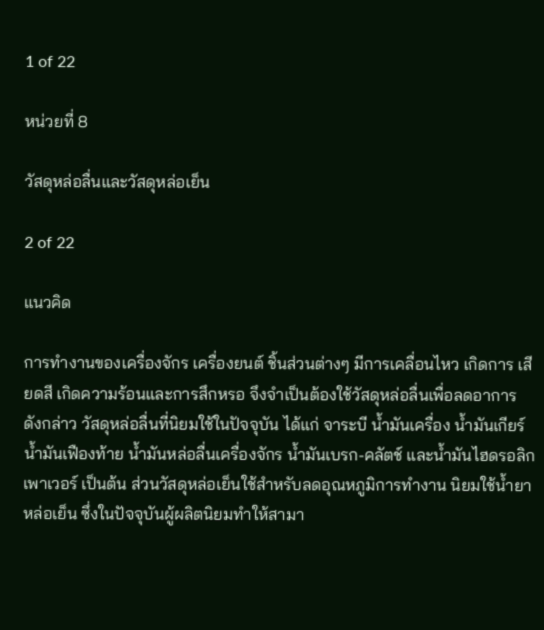1 of 22

หน่วยที่ 8

วัสดุหล่อลื่นและวัสดุหล่อเย็น

2 of 22

แนวคิด

การทํางานของเครื่องจักร เครื่องยนต์ ชิ้นส่วนต่างๆ มีการเคลื่อนไหว เกิดการ เสียดสี เกิดความร้อนและการสึกหรอ จึงจําเป็นต้องใช้วัสดุหล่อลื่นเพื่อลดอาการ ดังกล่าว วัสดุหล่อลื่นที่นิยมใช้ในปัจจุบัน ได้แก่ จาระบี น้ำมันเครื่อง น้ำมันเกียร์ น้ำมันเฟืองท้าย น้ำมันหล่อลื่นเครื่องจักร น้ำมันเบรก-คลัตช์ และน้ำมันไฮดรอลิก เพาเวอร์ เป็นต้น ส่วนวัสดุหล่อเย็นใช้สําหรับลดอุณหภูมิการทํางาน นิยมใช้น้ำยา หล่อเย็น ซึ่งในปัจจุบันผู้ผลิตนิยมทําให้สามา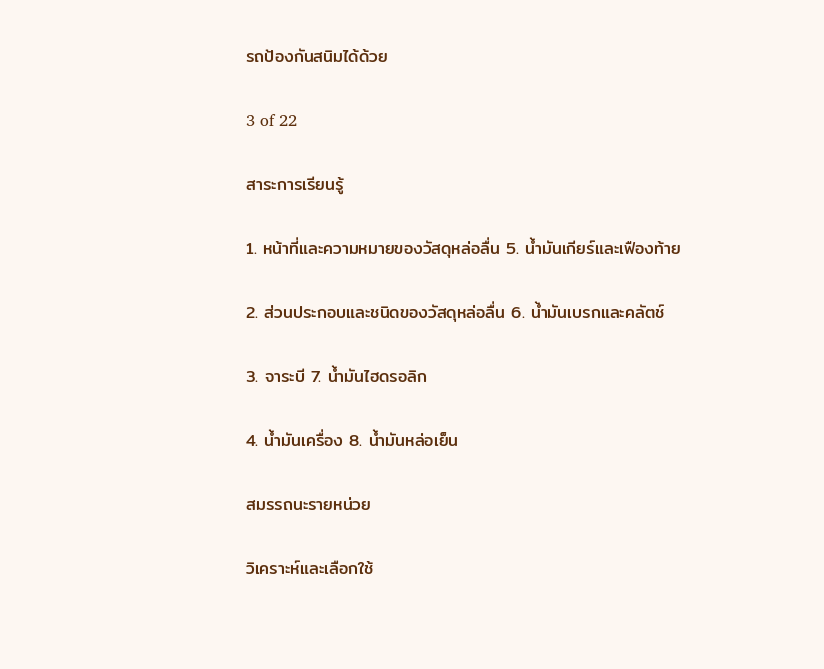รถป้องกันสนิมได้ด้วย

3 of 22

สาระการเรียนรู้

1. หน้าที่และความหมายของวัสดุหล่อลื่น 5. น้ำมันเกียร์และเฟืองท้าย

2. ส่วนประกอบและชนิดของวัสดุหล่อลื่น 6. น้ำมันเบรกและคลัตช์

3. จาระบี 7. น้ำมันไฮดรอลิก

4. น้ำมันเครื่อง 8. น้ำมันหล่อเย็น

สมรรถนะรายหน่วย

วิเคราะห์และเลือกใช้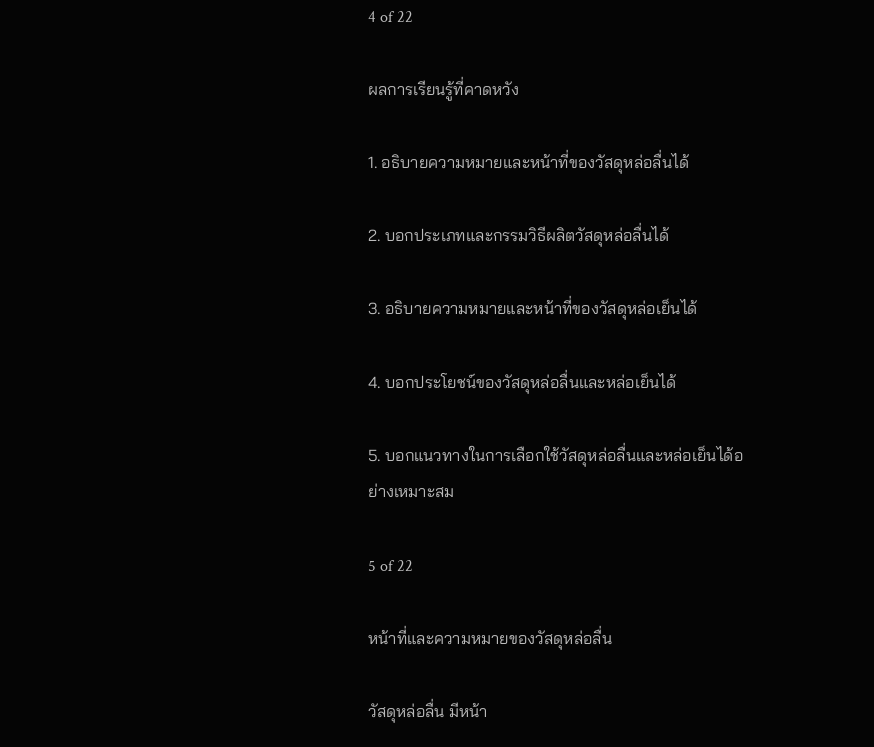4 of 22

ผลการเรียนรู้ที่คาดหวัง

1. อธิบายความหมายและหน้าที่ของวัสดุหล่อลื่นได้

2. บอกประเภทและกรรมวิธีผลิตวัสดุหล่อลื่นได้

3. อธิบายความหมายและหน้าที่ของวัสดุหล่อเย็นได้

4. บอกประโยชน์ของวัสดุหล่อลื่นและหล่อเย็นได้

5. บอกแนวทางในการเลือกใช้วัสดุหล่อลื่นและหล่อเย็นได้อย่างเหมาะสม

5 of 22

หน้าที่และความหมายของวัสดุหล่อลื่น

วัสดุหล่อลื่น มีหน้า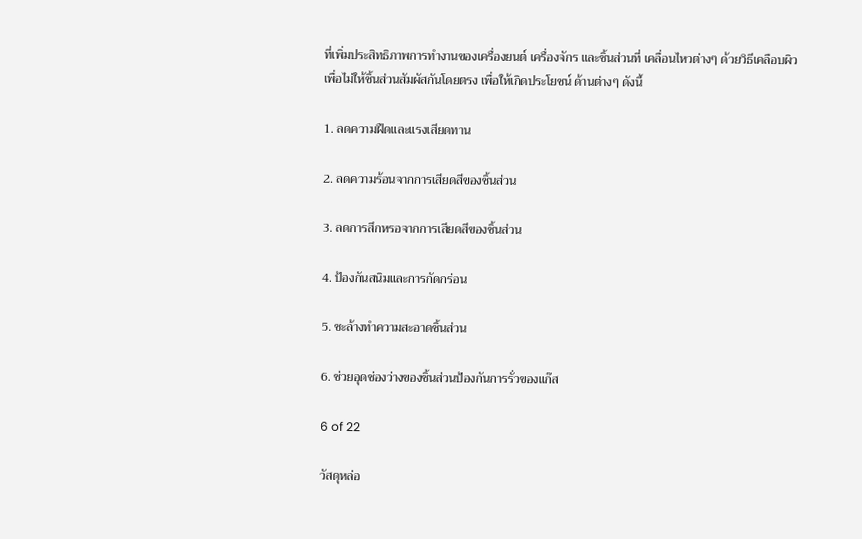ที่เพิ่มประสิทธิภาพการทํางานของเครื่องยนต์ เครื่องจักร และชิ้นส่วนที่ เคลื่อนไหวต่างๆ ด้วยวิธีเคลือบผิวเพื่อไม่ให้ชิ้นส่วนสัมผัสกันโดยตรง เพื่อให้เกิดประโยชน์ ด้านต่างๆ ดังนี้

1. ลดความฝืดและแรงเสียดทาน

2. ลดความร้อนจากการเสียดสีของชิ้นส่วน

3. ลดการสึกหรอจากการเสียดสีของชิ้นส่วน

4. ป้องกันสนิมและการกัดกร่อน

5. ชะล้างทำความสะอาดชิ้นส่วน

6. ช่วยอุดช่องว่างของชิ้นส่วนป้องกันการรั่วของแก๊ส

6 of 22

วัสดุหล่อ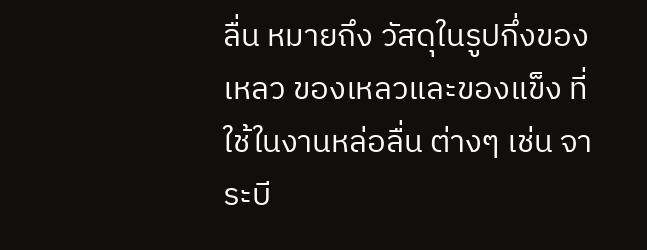ลื่น หมายถึง วัสดุในรูปกึ่งของเหลว ของเหลวและของแข็ง ที่ใช้ในงานหล่อลื่น ต่างๆ เช่น จาระบี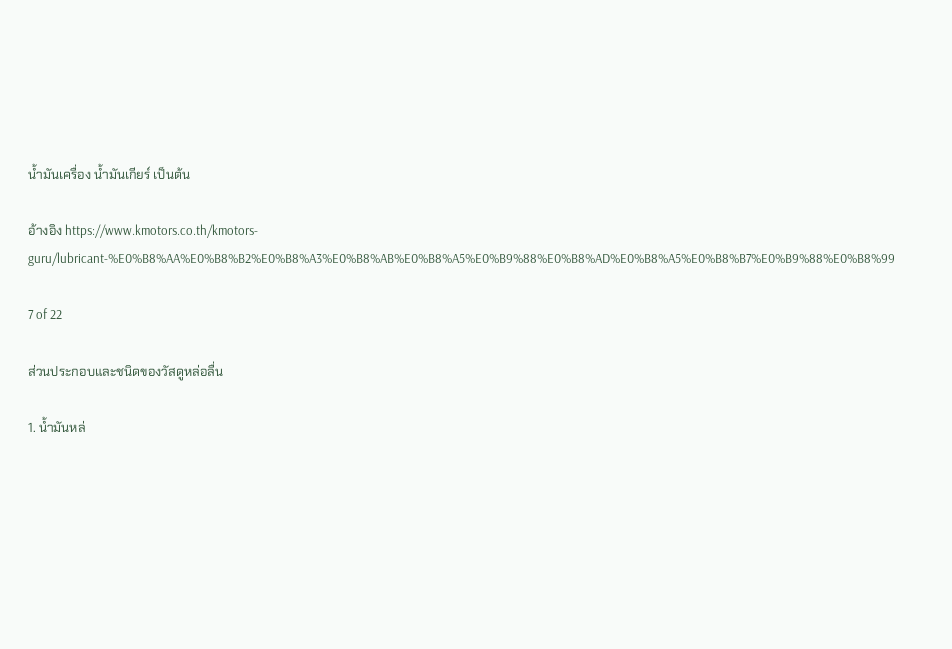น้ำมันเครื่อง น้ำมันเกียร์ เป็นต้น

อ้างอิง https://www.kmotors.co.th/kmotors-guru/lubricant-%E0%B8%AA%E0%B8%B2%E0%B8%A3%E0%B8%AB%E0%B8%A5%E0%B9%88%E0%B8%AD%E0%B8%A5%E0%B8%B7%E0%B9%88%E0%B8%99

7 of 22

ส่วนประกอบและชนิดของวัสดูหล่อลื่น

1. น้ำมันหล่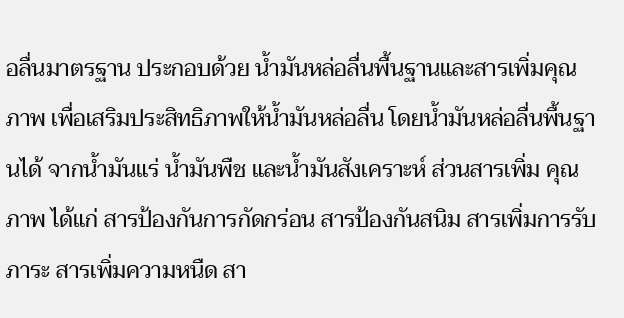อลื่นมาตรฐาน ประกอบด้วย น้ำมันหล่อลื่นพื้นฐานและสารเพิ่มคุณภาพ เพื่อเสริมประสิทธิภาพให้น้ำมันหล่อลื่น โดยน้ำมันหล่อลื่นพื้นฐานได้ จากน้ำมันแร่ น้ำมันพืช และน้ำมันสังเคราะห์ ส่วนสารเพิ่ม คุณภาพ ได้แก่ สารป้องกันการกัดกร่อน สารป้องกันสนิม สารเพิ่มการรับภาระ สารเพิ่มความหนืด สา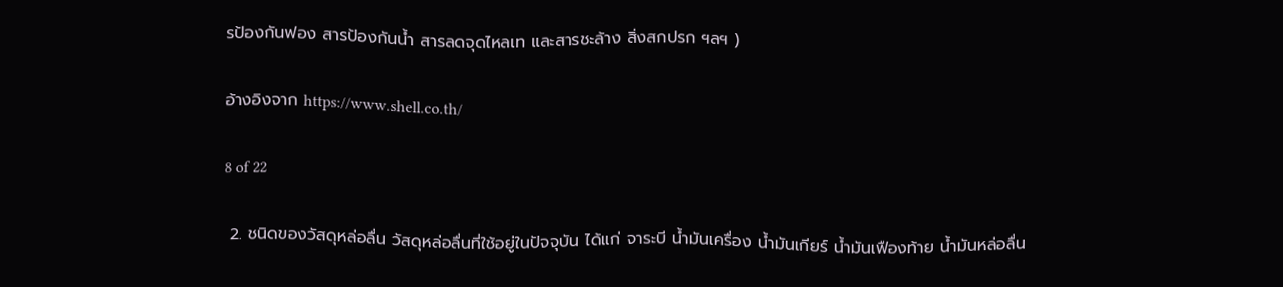รป้องกันฟอง สารป้องกันน้ำ สารลดจุดไหลเท และสารชะล้าง สิ่งสกปรก ฯลฯ )

อ้างอิงจาก https://www.shell.co.th/

8 of 22

 2. ชนิดของวัสดุหล่อลื่น วัสดุหล่อลื่นที่ใช้อยู่ในปัจจุบัน ได้แก่ จาระบี น้ำมันเครื่อง น้ำมันเกียร์ น้ำมันเฟืองท้าย น้ำมันหล่อลื่น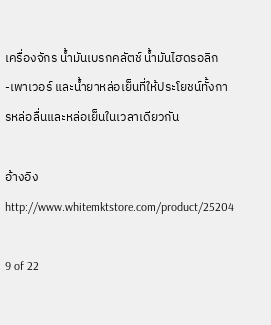เครื่องจักร น้ำมันเบรกคลัตช์ น้ำมันไฮดรอลิก -เพาเวอร์ และน้ำยาหล่อเย็นที่ให้ประโยชน์ทั้งการหล่อลื่นและหล่อเย็นในเวลาเดียวกัน

อ้างอิง http://www.whitemktstore.com/product/25204

9 of 22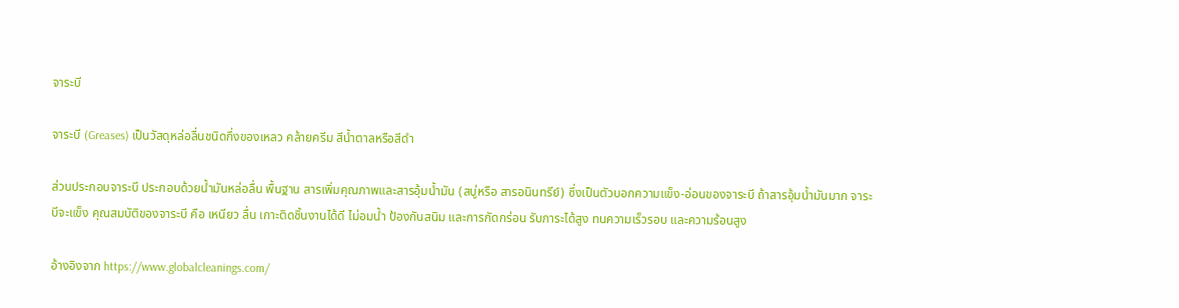จาระบี

จาระบี (Greases) เป็นวัสดุหล่อลื่นชนิดกึ่งของเหลว คล้ายครีม สีน้ำตาลหรือสีดํา

ส่วนประกอบจาระบี ประกอบด้วยน้ำมันหล่อลื่น พื้นฐาน สารเพิ่มคุณภาพและสารอุ้มน้ำมัน (สบู่หรือ สารอนินทรีย์) ซึ่งเป็นตัวบอกความแข็ง-อ่อนของจาระบี ถ้าสารอุ้มน้ำมันมาก จาระบีจะแข็ง คุณสมบัติของจาระบี คือ เหนียว ลื่น เกาะติดชิ้นงานได้ดี ไม่อมน้ำ ป้องกันสนิม และการกัดกร่อน รับภาระได้สูง ทนความเร็วรอบ และความร้อนสูง

อ้างอิงจาก https://www.globalcleanings.com/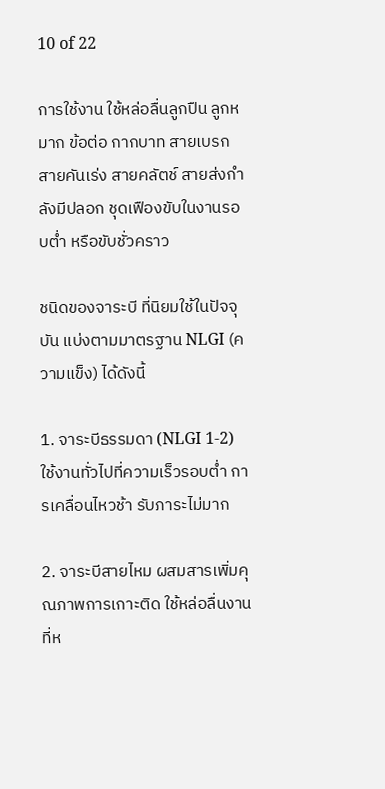10 of 22

การใช้งาน ใช้หล่อลื่นลูกปืน ลูกหมาก ข้อต่อ กากบาท สายเบรก สายคันเร่ง สายคลัตช์ สายส่งกําลังมีปลอก ชุดเฟืองขับในงานรอบต่ำ หรือขับชั่วคราว

ชนิดของจาระบี ที่นิยมใช้ในปัจจุบัน แบ่งตามมาตรฐาน NLGI (ความแข็ง) ได้ดังนี้

1. จาระบีธรรมดา (NLGI 1-2) ใช้งานทั่วไปที่ความเร็วรอบต่ำ การเคลื่อนไหวช้า รับภาระไม่มาก

2. จาระบีสายไหม ผสมสารเพิ่มคุณภาพการเกาะติด ใช้หล่อลื่นงานที่ห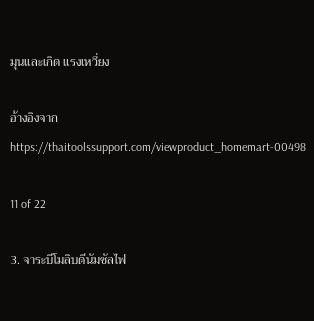มุนและเกิด แรงเหวี่ยง

อ้างอิงจาก https://thaitoolssupport.com/viewproduct_homemart-00498

11 of 22

3. จาระบีโมลิบดีนัมซัลไฟ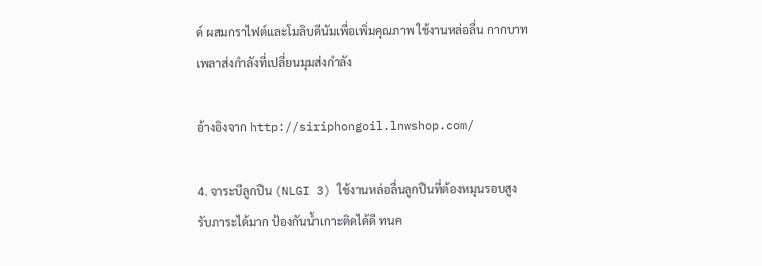ด์ ผสมกราไฟต์และโมลิบดีนัมเพื่อเพิ่มคุณภาพ ใช้งานหล่อลื่น กากบาท เพลาส่งกําลังที่เปลี่ยนมุมส่งกําลัง

อ้างอิงจาก http://siriphongoil.lnwshop.com/

4. จาระบีลูกปืน (NLGI 3) ใช้งานหล่อลื่นลูกปืนที่ต้องหมุนรอบสูง รับภาระได้มาก ป้องกันน้ำเกาะติดได้ดี ทนค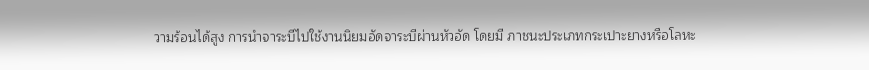วามร้อนได้สูง การนําจาระบีไปใช้งานนิยมอัดจาระบีผ่านหัวอัด โดยมี ภาชนะประเภทกระเปาะยางหรือโลหะ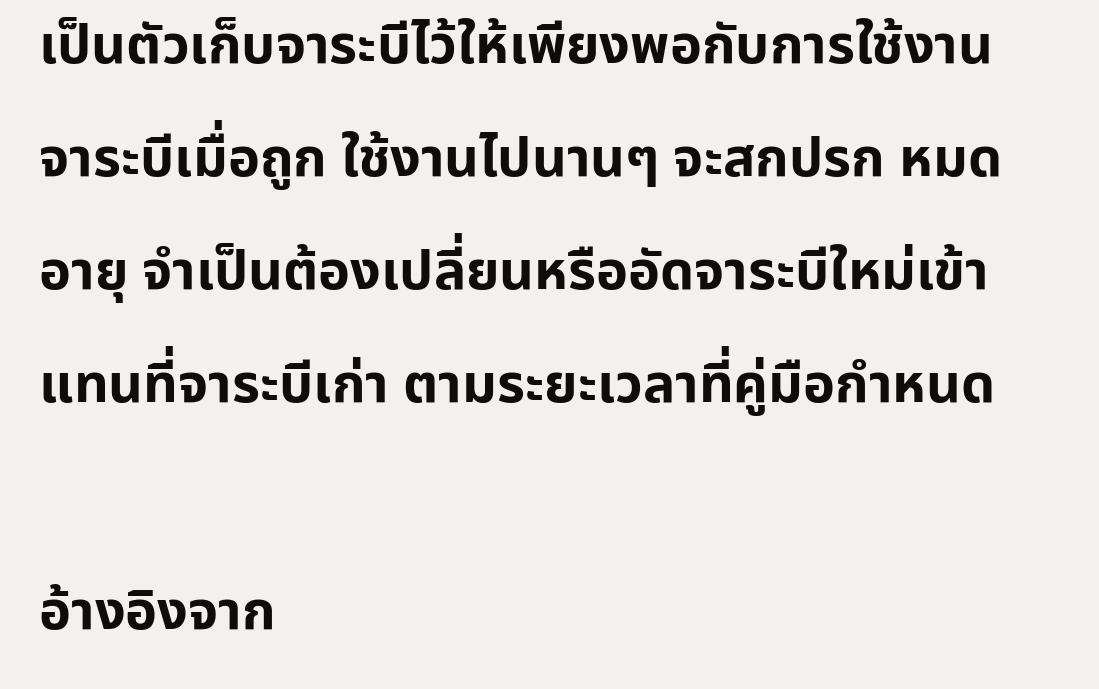เป็นตัวเก็บจาระบีไว้ให้เพียงพอกับการใช้งาน จาระบีเมื่อถูก ใช้งานไปนานๆ จะสกปรก หมดอายุ จําเป็นต้องเปลี่ยนหรืออัดจาระบีใหม่เข้าแทนที่จาระบีเก่า ตามระยะเวลาที่คู่มือกําหนด

อ้างอิงจาก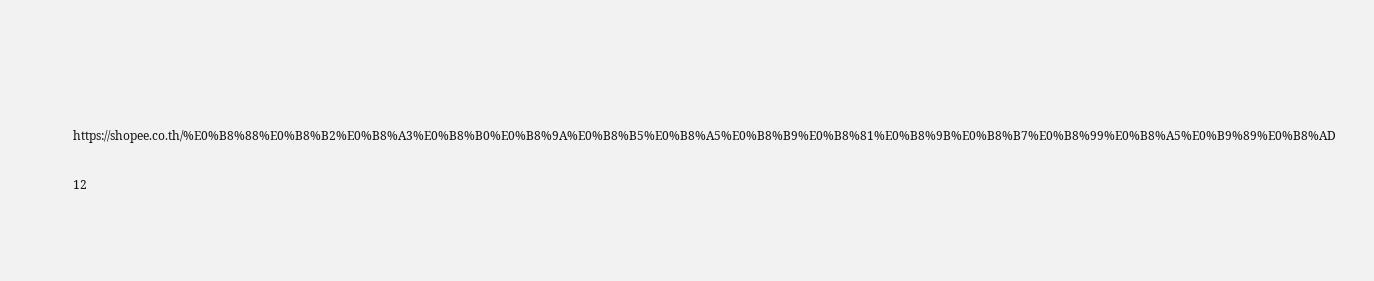https://shopee.co.th/%E0%B8%88%E0%B8%B2%E0%B8%A3%E0%B8%B0%E0%B8%9A%E0%B8%B5%E0%B8%A5%E0%B8%B9%E0%B8%81%E0%B8%9B%E0%B8%B7%E0%B8%99%E0%B8%A5%E0%B9%89%E0%B8%AD

12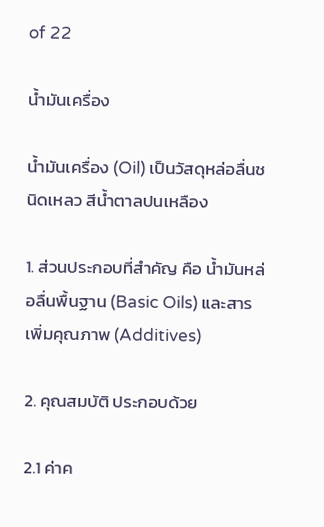of 22

น้ำมันเครื่อง

น้ำมันเครื่อง (Oil) เป็นวัสดุหล่อลื่นชนิดเหลว สีน้ำตาลปนเหลือง

1. ส่วนประกอบที่สําคัญ คือ น้ำมันหล่อลื่นพื้นฐาน (Basic Oils) และสารเพิ่มคุณภาพ (Additives)

2. คุณสมบัติ ประกอบด้วย

2.1 ค่าค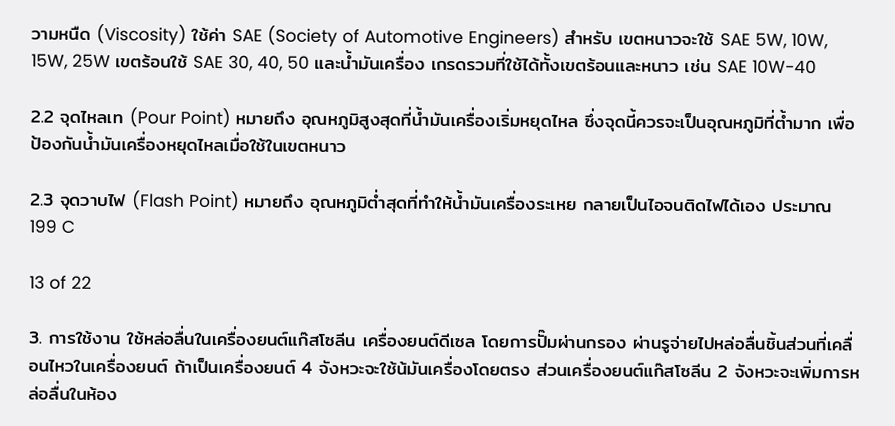วามหนืด (Viscosity) ใช้ค่า SAE (Society of Automotive Engineers) สําหรับ เขตหนาวจะใช้ SAE 5W, 10W, 15W, 25W เขตร้อนใช้ SAE 30, 40, 50 และน้ำมันเครื่อง เกรดรวมที่ใช้ได้ทั้งเขตร้อนและหนาว เช่น SAE 10W-40

2.2 จุดไหลเท (Pour Point) หมายถึง อุณหภูมิสูงสุดที่น้ำมันเครื่องเริ่มหยุดไหล ซึ่งจุดนี้ควรจะเป็นอุณหภูมิที่ต้ำมาก เพื่อป้องกันน้ำมันเครื่องหยุดไหลเมื่อใช้ในเขตหนาว

2.3 จุดวาบไฟ (Flash Point) หมายถึง อุณหภูมิต่ำสุดที่ทําให้น้ำมันเครื่องระเหย กลายเป็นไอจนติดไฟได้เอง ประมาณ 199 C

13 of 22

3. การใช้งาน ใช้หล่อลื่นในเครื่องยนต์แก๊สโซลีน เครื่องยนต์ดีเซล โดยการปั๊มผ่านกรอง ผ่านรูจ่ายไปหล่อลื่นชิ้นส่วนที่เคลื่อนไหวในเครื่องยนต์ ถ้าเป็นเครื่องยนต์ 4 จังหวะจะใช้น้มันเครื่องโดยตรง ส่วนเครื่องยนต์แก๊สโซลีน 2 จังหวะจะเพิ่มการหล่อลื่นในห้อง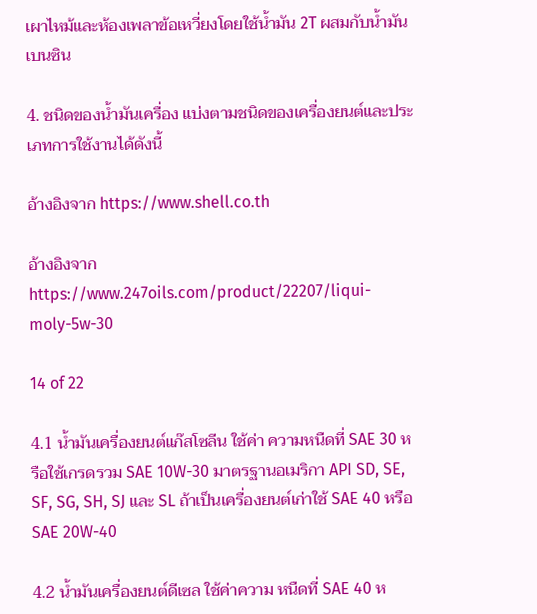เผาไหม้และห้องเพลาข้อเหวี่ยงโดยใช้น้ำมัน 2T ผสมกับน้ำมันเบนซิน

4. ชนิดของน้ำมันเครื่อง แบ่งตามชนิดของเครื่องยนต์และประเภทการใช้งานได้ดังนี้

อ้างอิงจาก https://www.shell.co.th

อ้างอิงจาก https://www.247oils.com/product/22207/liqui-moly-5w-30

14 of 22

4.1 น้ำมันเครื่องยนต์แก๊สโซลีน ใช้ค่า ความหนืดที่ SAE 30 หรือใช้เกรดรวม SAE 10W-30 มาตรฐานอเมริกา API SD, SE, SF, SG, SH, SJ และ SL ถ้าเป็นเครื่องยนต์เก่าใช้ SAE 40 หรือ SAE 20W-40

4.2 น้ำมันเครื่องยนต์ดีเซล ใช้ค่าความ หนืดที่ SAE 40 ห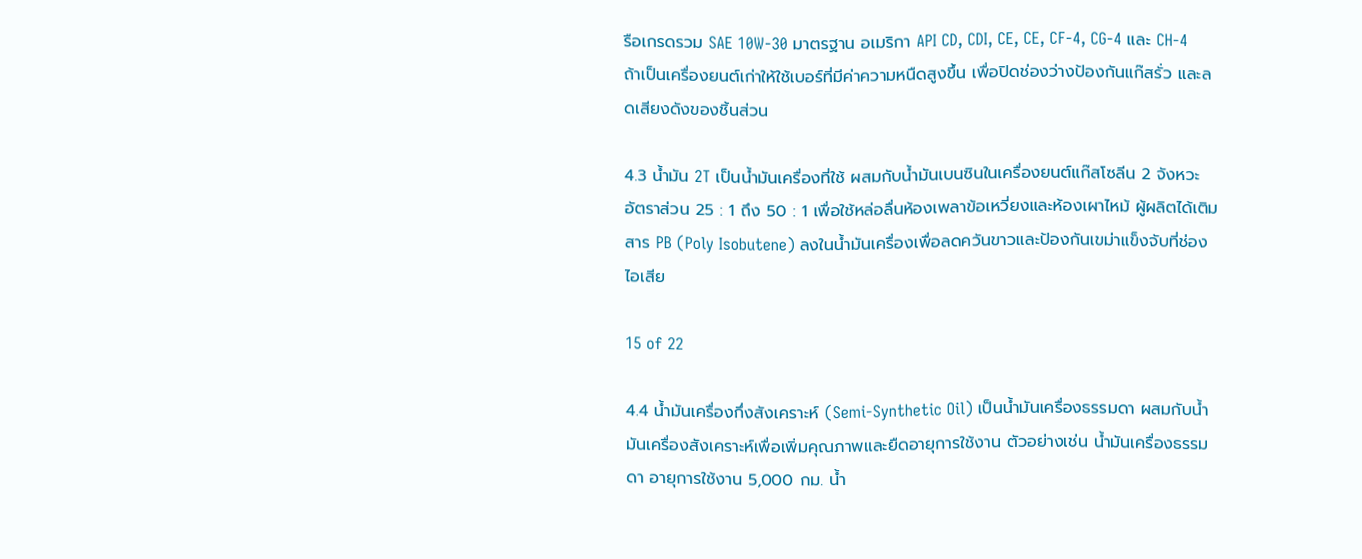รือเกรดรวม SAE 10W-30 มาตรฐาน อเมริกา API CD, CDI, CE, CE, CF-4, CG-4 และ CH-4 ถ้าเป็นเครื่องยนต์เก่าให้ใช้เบอร์ที่มีค่าความหนืดสูงขึ้น เพื่อปิดช่องว่างป้องกันแก๊สรั่ว และลดเสียงดังของชิ้นส่วน

4.3 น้ำมัน 2T เป็นน้ำมันเครื่องที่ใช้ ผสมกับน้ำมันเบนซินในเครื่องยนต์แก๊สโซลีน 2 จังหวะอัตราส่วน 25 : 1 ถึง 50 : 1 เพื่อใช้หล่อลื่นห้องเพลาข้อเหวี่ยงและห้องเผาไหม้ ผู้ผลิตได้เติมสาร PB (Poly Isobutene) ลงในน้ำมันเครื่องเพื่อลดควันขาวและป้องกันเขม่าแข็งจับที่ช่องไอเสีย

15 of 22

4.4 น้ำมันเครื่องกึ่งสังเคราะห์ (Semi-Synthetic Oil) เป็นน้ำมันเครื่องธรรมดา ผสมกับน้ำมันเครื่องสังเคราะห์เพื่อเพิ่มคุณภาพและยืดอายุการใช้งาน ตัวอย่างเช่น น้ำมันเครื่องธรรมดา อายุการใช้งาน 5,000 กม. น้ำ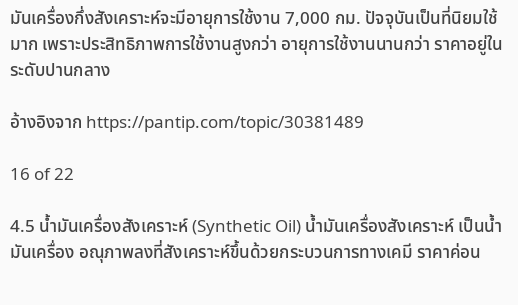มันเครื่องกึ่งสังเคราะห์จะมีอายุการใช้งาน 7,000 กม. ปัจจุบันเป็นที่นิยมใช้มาก เพราะประสิทธิภาพการใช้งานสูงกว่า อายุการใช้งานนานกว่า ราคาอยู่ใน ระดับปานกลาง

อ้างอิงจาก https://pantip.com/topic/30381489

16 of 22

4.5 น้ำมันเครื่องสังเคราะห์ (Synthetic Oil) น้ำมันเครื่องสังเคราะห์ เป็นน้ำมันเครื่อง อณุภาพลงที่สังเคราะห์ขึ้นด้วยกระบวนการทางเคมี ราคาค่อน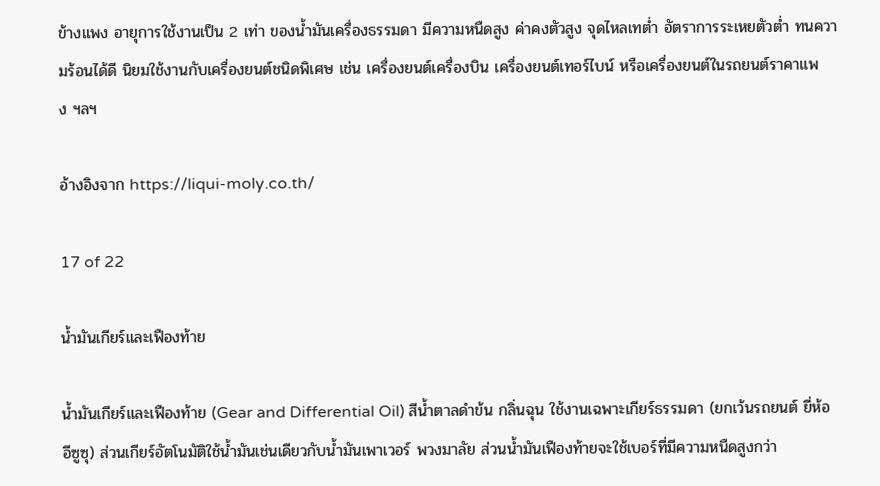ข้างแพง อายุการใช้งานเป็น 2 เท่า ของน้ำมันเครื่องธรรมดา มีความหนืดสูง ค่าคงตัวสูง จุดไหลเทต่ำ อัตราการระเหยตัวต่ำ ทนความร้อนได้ดี นิยมใช้งานกับเครื่องยนต์ชนิดพิเศษ เช่น เครื่องยนต์เครื่องบิน เครื่องยนต์เทอร์ไบน์ หรือเครื่องยนต์ในรถยนต์ราคาแพง ฯลฯ

อ้างอิงจาก https://liqui-moly.co.th/

17 of 22

น้ำมันเกียร์และเฟืองท้าย

น้ำมันเกียร์และเฟืองท้าย (Gear and Differential Oil) สีน้ำตาลดําข้น กลิ่นฉุน ใช้งานเฉพาะเกียร์ธรรมดา (ยกเว้นรถยนต์ ยี่ห้ออีซูซุ) ส่วนเกียร์อัตโนมัติใช้น้ำมันเช่นเดียวกับน้ำมันเพาเวอร์ พวงมาลัย ส่วนน้ำมันเฟืองท้ายจะใช้เบอร์ที่มีความหนืดสูงกว่า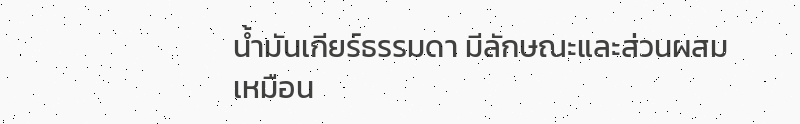น้ำมันเกียร์ธรรมดา มีลักษณะและส่วนผสมเหมือน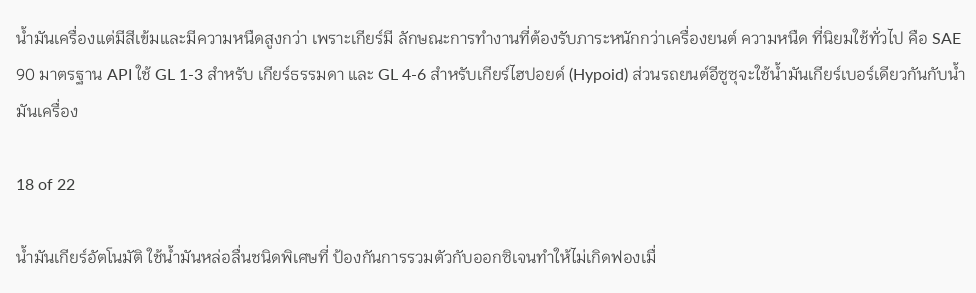น้ำมันเครื่องแต่มีสีเข้มและมีความหนืดสูงกว่า เพราะเกียร์มี ลักษณะการทํางานที่ต้องรับภาระหนักกว่าเครื่องยนต์ ความหนืด ที่นิยมใช้ทั่วไป คือ SAE 90 มาตรฐาน API ใช้ GL 1-3 สําหรับ เกียร์ธรรมดา และ GL 4-6 สําหรับเกียร์ไฮปอยด์ (Hypoid) ส่วนรถยนต์อีซูซุจะใช้น้ำมันเกียร์เบอร์เดียวกันกับน้ำมันเครื่อง

18 of 22

น้ำมันเกียร์อัตโนมัติ ใช้น้ำมันหล่อลื่นชนิดพิเศษที่ ป้องกันการรวมตัวกับออกซิเจนทําให้ไม่เกิดฟองเมื่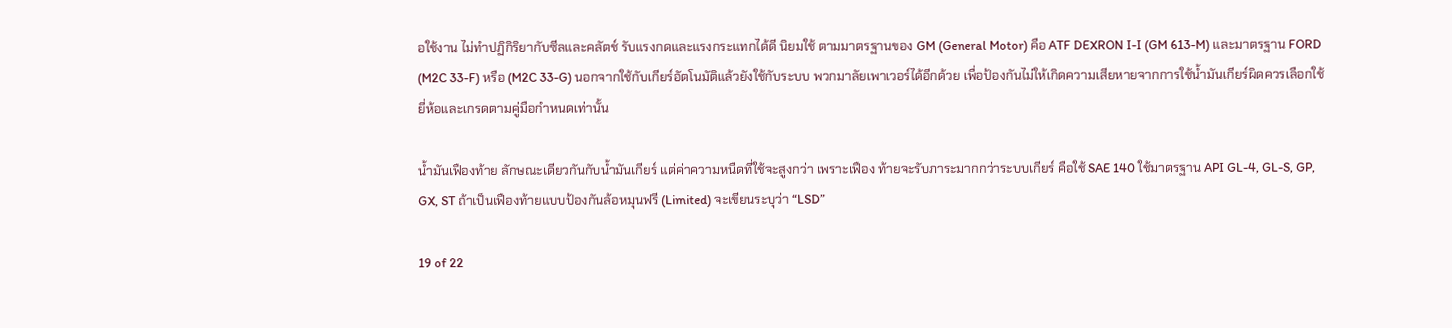อใช้งาน ไม่ทําปฏิกิริยากับซีลและคลัตช์ รับแรงกดและแรงกระแทกได้ดี นิยมใช้ ตามมาตรฐานของ GM (General Motor) คือ ATF DEXRON I-I (GM 613-M) และมาตรฐาน FORD (M2C 33-F) หรือ (M2C 33-G) นอกจากใช้กับเกียร์อัตโนมัติแล้วยังใช้กับระบบ พวกมาลัยเพาเวอร์ได้อีกด้วย เพื่อป้องกันไม่ให้เกิดความเสียหายจากการใช้น้ำมันเกียร์ผิดควรเลือกใช้ยี่ห้อและเกรดตามคู่มือกําหนดเท่านั้น

น้ำมันเฟืองท้าย ลักษณะเดียวกันกับน้ำมันเกียร์ แต่ค่าความหนืดที่ใช้จะสูงกว่า เพราะเฟือง ท้ายจะรับภาระมากกว่าระบบเกียร์ คือใช้ SAE 140 ใช้มาตรฐาน API GL-4, GL-S, GP, GX, ST ถ้าเป็นเฟืองท้ายแบบป้องกันล้อหมุนฟรี (Limited) จะเขียนระบุว่า “LSD”

19 of 22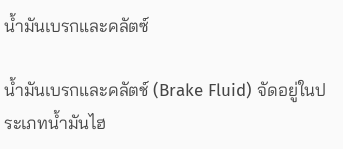น้ำมันเบรกและคลัตซ์

น้ำมันเบรกและคลัตช์ (Brake Fluid) จัดอยู่ในประเภทน้ำมันไฮ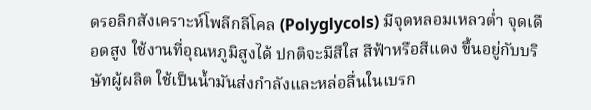ดรอลิกสังเคราะห์โพลีกลีโคล (Polyglycols) มีจุดหลอมเหลวต่ำ จุดเดือดสูง ใช้งานที่อุณหภูมิสูงได้ ปกติจะมีสีใส สีฟ้าหรือสีแดง ขึ้นอยู่กับบริษัทผู้ผลิต ใช้เป็นน้ำมันส่งกําลังและหล่อลื่นในเบรก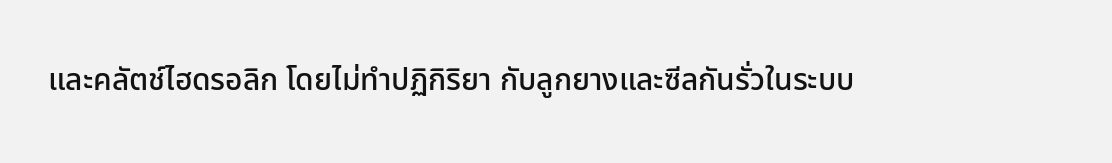และคลัตช์ไฮดรอลิก โดยไม่ทําปฏิกิริยา กับลูกยางและซีลกันรั่วในระบบ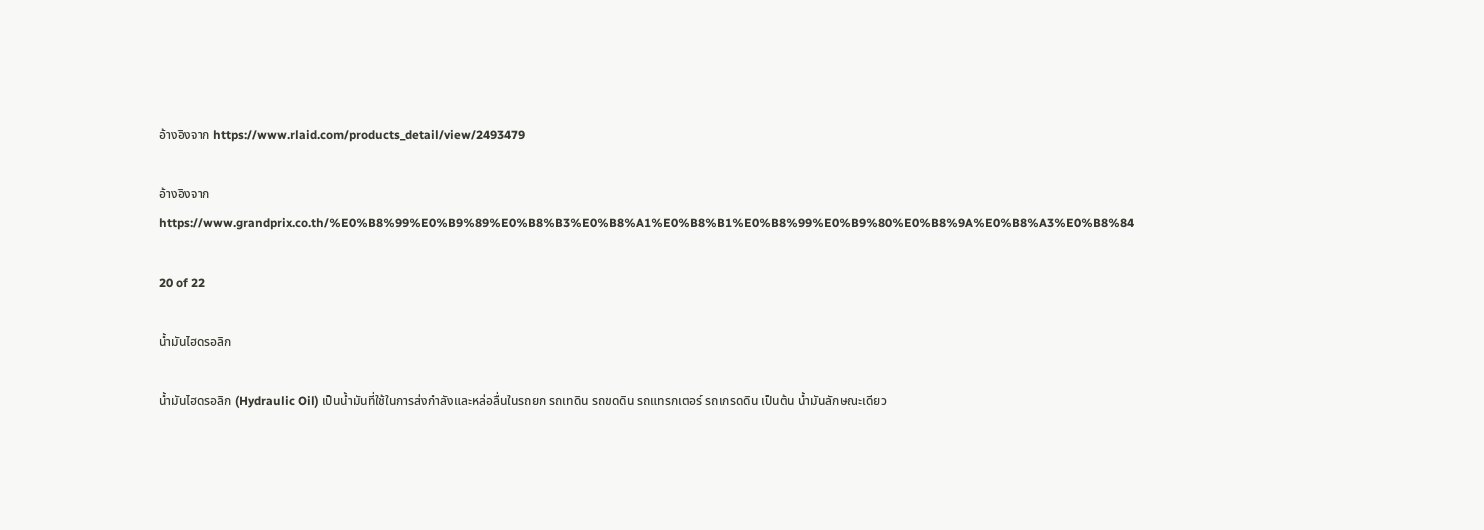อ้างอิงจาก https://www.rlaid.com/products_detail/view/2493479

อ้างอิงจาก https://www.grandprix.co.th/%E0%B8%99%E0%B9%89%E0%B8%B3%E0%B8%A1%E0%B8%B1%E0%B8%99%E0%B9%80%E0%B8%9A%E0%B8%A3%E0%B8%84

20 of 22

น้ำมันไฮดรอลิก

น้ำมันไฮดรอลิก (Hydraulic Oil) เป็นน้ำมันที่ใช้ในการส่งกําลังและหล่อลื่นในรถยก รถเทดิน รถขดดิน รถแทรกเตอร์ รถเกรดดิน เป็นต้น น้ำมันลักษณะเดียว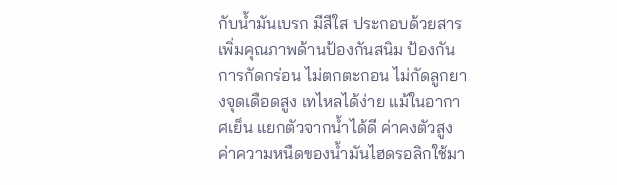กับน้ำมันเบรก มีสีใส ประกอบด้วยสาร เพิ่มคุณภาพด้านป้องกันสนิม ป้องกันการกัดกร่อน ไม่ตกตะกอน ไม่กัดลูกยางจุดเดือดสูง เทไหลได้ง่าย แม้ในอากาศเย็น แยกตัวจากน้ำได้ดี ค่าคงตัวสูง ค่าความหนืดของน้ำมันไฮดรอลิกใช้มา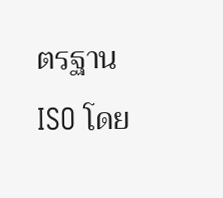ตรฐาน ISO โดย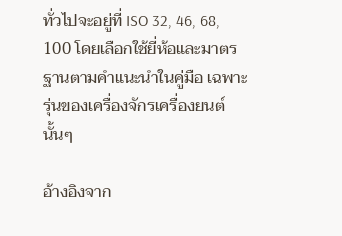ทั่วไปจะอยู่ที่ ISO 32, 46, 68, 100 โดยเลือกใช้ยี่ห้อและมาตรฐานตามคําแนะนําในคู่มือ เฉพาะรุ่นของเครื่องจักรเครื่องยนต์นั้นๆ

อ้างอิงจาก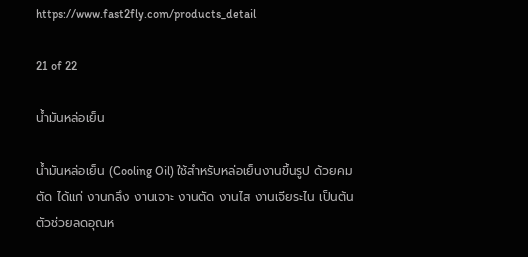https://www.fast2fly.com/products_detail

21 of 22

น้ำมันหล่อเย็น

น้ำมันหล่อเย็น (Cooling Oil) ใช้สําหรับหล่อเย็นงานขึ้นรูป ด้วยคมตัด ได้แก่ งานกลึง งานเจาะ งานตัด งานไส งานเจียระไน เป็นต้น ตัวช่วยลดอุณห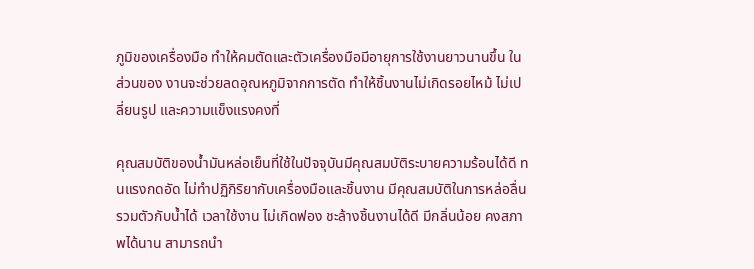ภูมิของเครื่องมือ ทําให้คมตัดและตัวเครื่องมือมีอายุการใช้งานยาวนานขึ้น ในส่วนของ งานจะช่วยลดอุณหภูมิจากการตัด ทําให้ชิ้นงานไม่เกิดรอยไหม้ ไม่เปลี่ยนรูป และความแข็งแรงคงที่

คุณสมบัติของน้ำมันหล่อเย็นที่ใช้ในปัจจุบันมีคุณสมบัติระบายความร้อนได้ดี ทนแรงกดอัด ไม่ทําปฏิกิริยากับเครื่องมือและชิ้นงาน มีคุณสมบัติในการหล่อลื่น รวมตัวกับน้ำได้ เวลาใช้งาน ไม่เกิดฟอง ชะล้างชิ้นงานได้ดี มีกลิ่นน้อย คงสภาพได้นาน สามารถนํา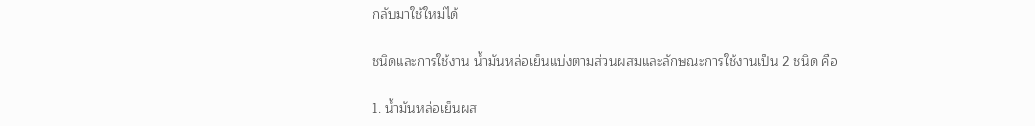กลับมาใช้ใหม่ได้

ชนิดและการใช้งาน น้ำมันหล่อเย็นแบ่งตามส่วนผสมและลักษณะการใช้งานเป็น 2 ชนิด คือ

1. น้ำมันหล่อเย็นผส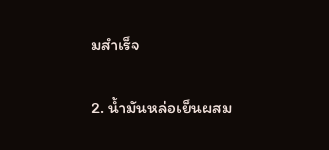มสําเร็จ

2. น้ำมันหล่อเย็นผสม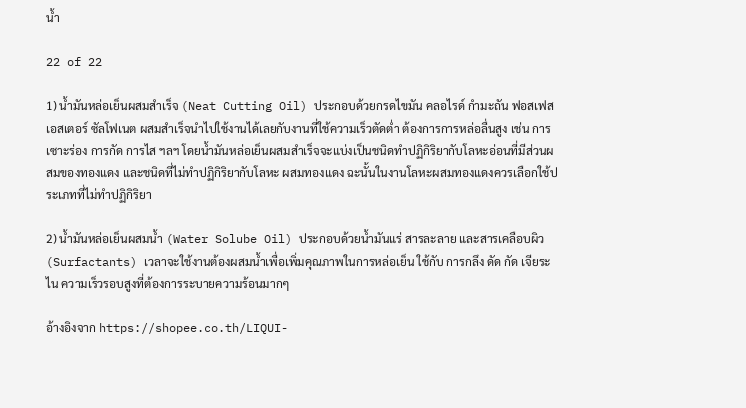น้ำ

22 of 22

1) น้ำมันหล่อเย็นผสมสําเร็จ (Neat Cutting Oil) ประกอบด้วยกรดไขมัน คลอไรด์ กํามะถัน ฟอสเฟสเอสเตอร์ ซัลโฟเนต ผสมสําเร็จนําไปใช้งานได้เลยกับงานที่ใช้ความเร็วตัดต่ำ ต้องการการหล่อลื่นสูง เช่น การเซาะร่อง การกัด การไส ฯลฯ โดยน้ำมันหล่อเย็นผสมสําเร็จจะแบ่งเป็นชนิดทําปฏิกิริยากับโลหะอ่อนที่มีส่วนผสมของทองแดง และชนิดที่ไม่ทําปฏิกิริยากับโลหะ ผสมทองแดง ฉะนั้นในงานโลหะผสมทองแดงควรเลือกใช้ประเภทที่ไม่ทําปฏิกิริยา

2) น้ำมันหล่อเย็นผสมน้ำ (Water Solube Oil) ประกอบด้วยน้ำมันแร่ สารละลาย และสารเคลือบผิว (Surfactants) เวลาจะใช้งานต้องผสมน้ำเพื่อเพิ่มคุณภาพในการหล่อเย็น ใช้กับ การกลึง ดัด กัด เจียระไน ความเร็วรอบสูงที่ต้องการระบายความร้อนมากๆ

อ้างอิงจาก https://shopee.co.th/LIQUI-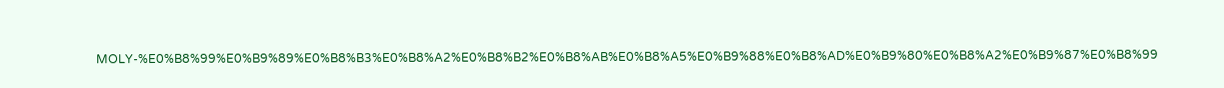MOLY-%E0%B8%99%E0%B9%89%E0%B8%B3%E0%B8%A2%E0%B8%B2%E0%B8%AB%E0%B8%A5%E0%B9%88%E0%B8%AD%E0%B9%80%E0%B8%A2%E0%B9%87%E0%B8%99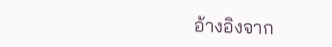อ้างอิงจาก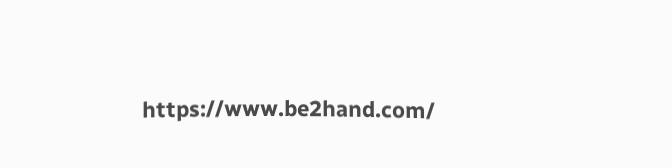https://www.be2hand.com/